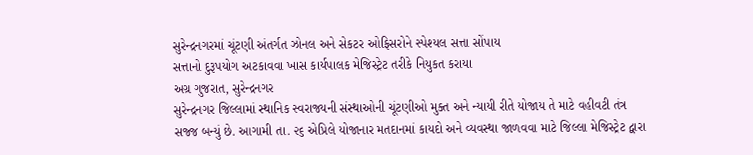સુરેન્દ્રનગરમાં ચૂંટણી અંતર્ગત ઝોનલ અને સેકટર ઓફિસરોને સ્પેશ્યલ સત્તા સોંપાય
સત્તાનો દુરૂપયોગ અટકાવવા ખાસ કાર્યપાલક મેજિસ્ટ્રેટ તરીકે નિયુકત કરાયા
અગ્ર ગુજરાત, સુરેન્દ્રનગર
સુરેન્દ્રનગર જિલ્લામાં સ્થાનિક સ્વરાજ્યની સંસ્થાઓની ચૂંટણીઓ મુક્ત અને ન્યાયી રીતે યોજાય તે માટે વહીવટી તંત્ર સજ્જ બન્યું છે. આગામી તા. ૨૬ એપ્રિલે યોજાનાર મતદાનમાં કાયદો અને વ્યવસ્થા જાળવવા માટે જિલ્લા મેજિસ્ટ્રેટ દ્વારા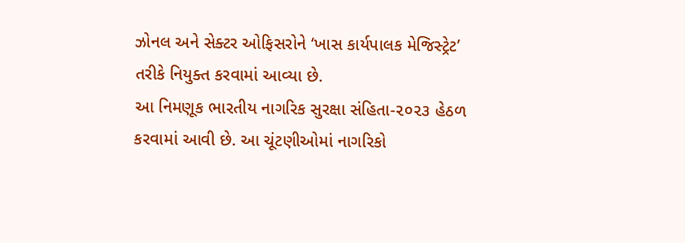ઝોનલ અને સેક્ટર ઓફિસરોને ‘ખાસ કાર્યપાલક મેજિસ્ટ્રેટ’ તરીકે નિયુક્ત કરવામાં આવ્યા છે.
આ નિમણૂક ભારતીય નાગરિક સુરક્ષા સંહિતા-૨૦૨૩ હેઠળ કરવામાં આવી છે. આ ચૂંટણીઓમાં નાગરિકો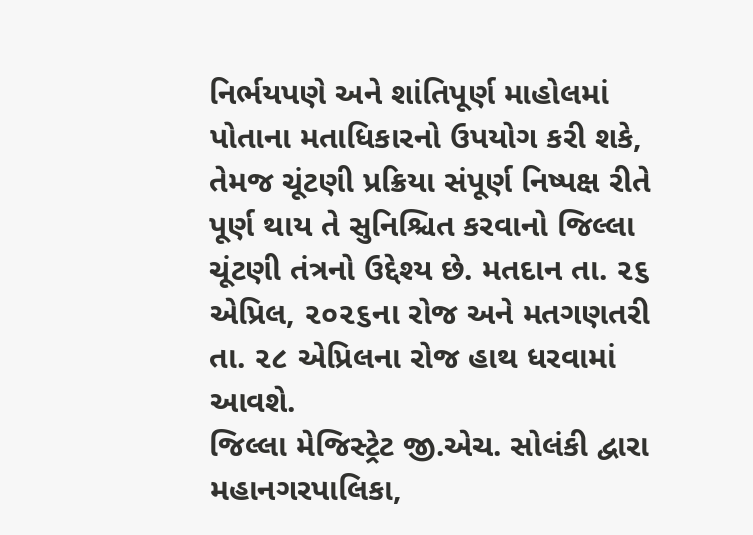નિર્ભયપણે અને શાંતિપૂર્ણ માહોલમાં પોતાના મતાધિકારનો ઉપયોગ કરી શકે, તેમજ ચૂંટણી પ્રક્રિયા સંપૂર્ણ નિષ્પક્ષ રીતે પૂર્ણ થાય તે સુનિશ્ચિત કરવાનો જિલ્લા ચૂંટણી તંત્રનો ઉદ્દેશ્ય છે. મતદાન તા. ૨૬ એપ્રિલ, ૨૦૨૬ના રોજ અને મતગણતરી તા. ૨૮ એપ્રિલના રોજ હાથ ધરવામાં આવશે.
જિલ્લા મેજિસ્ટ્રેટ જી.એચ. સોલંકી દ્વારા મહાનગરપાલિકા,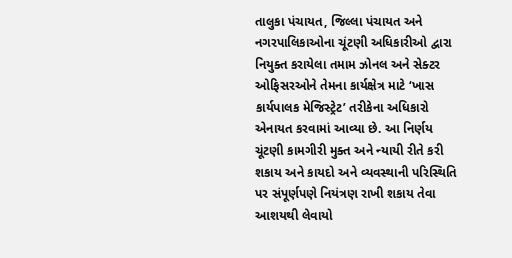તાલુકા પંચાયત, જિલ્લા પંચાયત અને નગરપાલિકાઓના ચૂંટણી અધિકારીઓ દ્વારા નિયુક્ત કરાયેલા તમામ ઝોનલ અને સેક્ટર ઓફિસરઓને તેમના કાર્યક્ષેત્ર માટે ‘ખાસ કાર્યપાલક મેજિસ્ટ્રેટ’ તરીકેના અધિકારો એનાયત કરવામાં આવ્યા છે. આ નિર્ણય ચૂંટણી કામગીરી મુક્ત અને ન્યાયી રીતે કરી શકાય અને કાયદો અને વ્યવસ્થાની પરિસ્થિતિ પર સંપૂર્ણપણે નિયંત્રણ રાખી શકાય તેવા આશયથી લેવાયો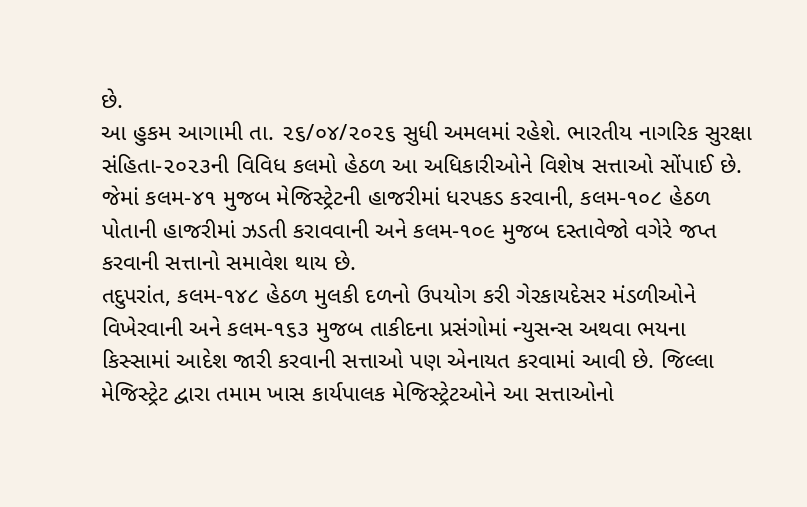છે.
આ હુકમ આગામી તા. ૨૬/૦૪/૨૦૨૬ સુધી અમલમાં રહેશે. ભારતીય નાગરિક સુરક્ષા સંહિતા-૨૦૨૩ની વિવિધ કલમો હેઠળ આ અધિકારીઓને વિશેષ સત્તાઓ સોંપાઈ છે. જેમાં કલમ-૪૧ મુજબ મેજિસ્ટ્રેટની હાજરીમાં ધરપકડ કરવાની, કલમ-૧૦૮ હેઠળ પોતાની હાજરીમાં ઝડતી કરાવવાની અને કલમ-૧૦૯ મુજબ દસ્તાવેજો વગેરે જપ્ત કરવાની સત્તાનો સમાવેશ થાય છે.
તદુપરાંત, કલમ-૧૪૮ હેઠળ મુલકી દળનો ઉપયોગ કરી ગેરકાયદેસર મંડળીઓને વિખેરવાની અને કલમ-૧૬૩ મુજબ તાકીદના પ્રસંગોમાં ન્યુસન્સ અથવા ભયના કિસ્સામાં આદેશ જારી કરવાની સત્તાઓ પણ એનાયત કરવામાં આવી છે. જિલ્લા મેજિસ્ટ્રેટ દ્વારા તમામ ખાસ કાર્યપાલક મેજિસ્ટ્રેટઓને આ સત્તાઓનો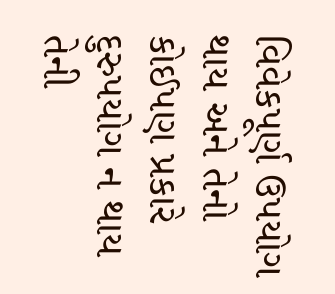વિવેકપૂર્ણ ઉપયોગ થાય અને તેનો કોઈપણ પ્રકારે દુરુપયોગ ન થાય તેની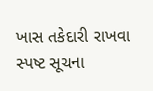ખાસ તકેદારી રાખવા સ્પષ્ટ સૂચના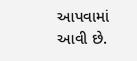આપવામાં આવી છે.